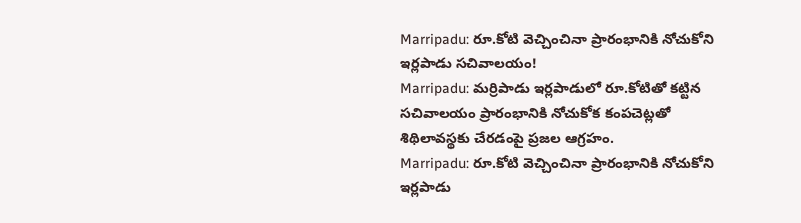Marripadu: రూ.కోటి వెచ్చించినా ప్రారంభానికి నోచుకోని ఇర్లపాడు సచివాలయం!
Marripadu: మర్రిపాడు ఇర్లపాడులో రూ.కోటితో కట్టిన సచివాలయం ప్రారంభానికి నోచుకోక కంపచెట్లతో శిథిలావస్థకు చేరడంపై ప్రజల ఆగ్రహం.
Marripadu: రూ.కోటి వెచ్చించినా ప్రారంభానికి నోచుకోని ఇర్లపాడు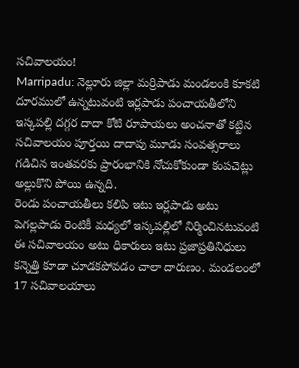సచివాలయం!
Marripadu: నెల్లూరు జిల్లా మర్రిపాడు మండలంకి కూకటి దూరములో ఉన్నటువంటి ఇర్లపాడు పంచాయతీలోని ఇస్కపల్లి దగ్గర దాదా కోటి రూపాయలు అంచనాతో కట్టిన సచివాలయం పూర్తయి దాదాపు మూడు సంవత్సరాలు గడిచిన ఇంతవరకు ప్రారంభానికి నోచుకోకుండా కంపచెట్లు అల్లుకొని పోయి ఉన్నది.
రెండు పంచాయతీలు కలిపి ఇటు ఇర్లపాడు అటు పెగల్లపాడు రెంటికీ మధ్యలో ఇస్కపల్లిలో నిర్మించినటువంటి ఈ సచివాలయం అటు ధికారులు ఇటు ప్రజాప్రతినిధులు కన్నెత్తి కూడా చూడకపోవడం చాలా దారుణం. మండలంలో 17 సచివాలయాలు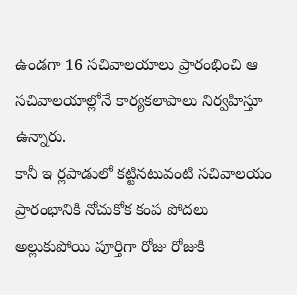ఉండగా 16 సచివాలయాలు ప్రారంభించి ఆ సచివాలయాల్లోనే కార్యకలాపాలు నిర్వహిస్తూ ఉన్నారు.
కానీ ఇ ర్లపాడులో కట్టినటువంటి సచివాలయం ప్రారంభానికి నోచుకోక కంప పోదలు అల్లుకుపోయి పూర్తిగా రోజు రోజుకి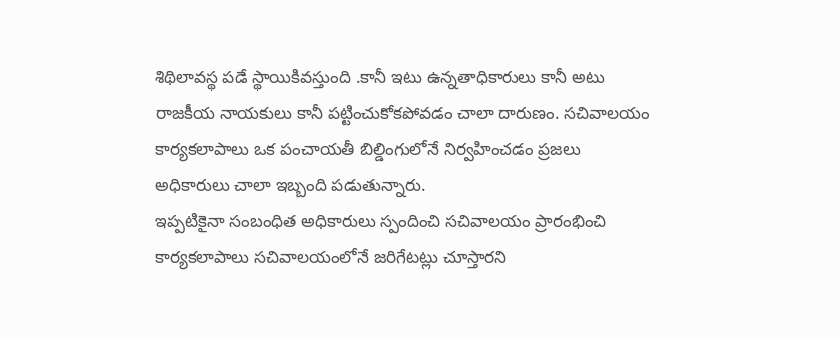శిథిలావస్థ పడే స్థాయికివస్తుంది .కానీ ఇటు ఉన్నతాధికారులు కానీ అటు రాజకీయ నాయకులు కానీ పట్టించుకోకపోవడం చాలా దారుణం. సచివాలయం కార్యకలాపాలు ఒక పంచాయతీ బిల్డింగులోనే నిర్వహించడం ప్రజలు అధికారులు చాలా ఇబ్బంది పడుతున్నారు.
ఇప్పటికైనా సంబంధిత అధికారులు స్పందించి సచివాలయం ప్రారంభించి కార్యకలాపాలు సచివాలయంలోనే జరిగేటట్లు చూస్తారని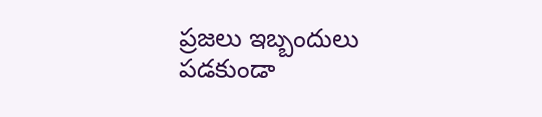ప్రజలు ఇబ్బందులు పడకుండా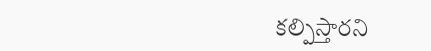కల్పిస్తారని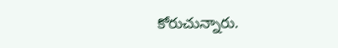కోరుచున్నారు.